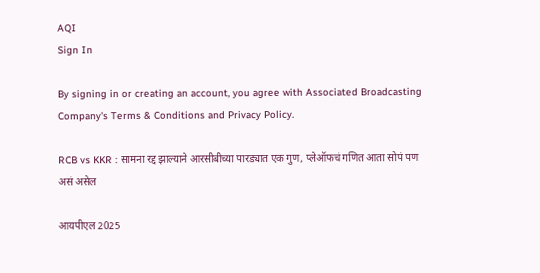AQI
Sign In

By signing in or creating an account, you agree with Associated Broadcasting Company's Terms & Conditions and Privacy Policy.

RCB vs KKR : सामना रद्द झाल्याने आरसीबीच्या पारड्यात एक गुण, प्लेऑफचं गणित आता सोपं पण असं असेल

आयपीएल 2025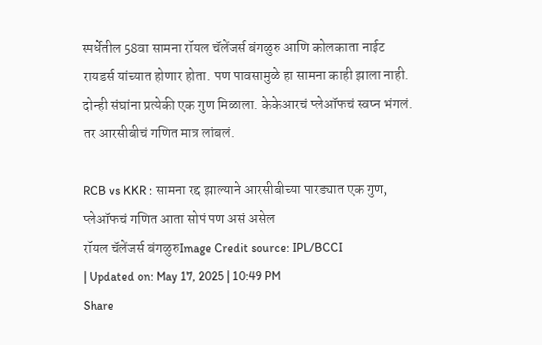स्पर्धेतील 58वा सामना रॉयल चॅलेंजर्स बंगळुरु आणि कोलकाता नाईट रायडर्स यांच्यात होणार होता. पण पावसामुळे हा सामना काही झाला नाही. दोन्ही संघांना प्रत्येकी एक गुण मिळाला. केकेआरचं प्लेऑफचं स्वप्न भंगलं. तर आरसीबीचं गणित मात्र लांबलं.

RCB vs KKR : सामना रद्द झाल्याने आरसीबीच्या पारड्यात एक गुण, प्लेऑफचं गणित आता सोपं पण असं असेल
रॉयल चॅलेंजर्स बंगळुरुImage Credit source: IPL/BCCI
| Updated on: May 17, 2025 | 10:49 PM
Share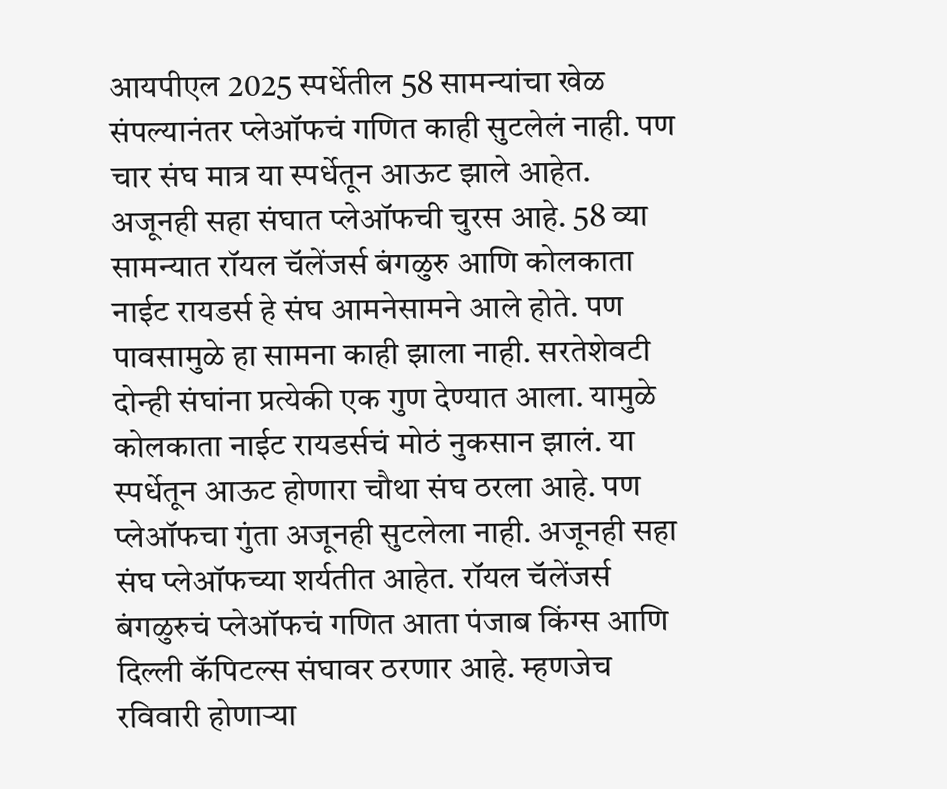आयपीएल 2025 स्पर्धेतील 58 सामन्यांचा खेळ संपल्यानंतर प्लेऑफचं गणित काही सुटलेलं नाही. पण चार संघ मात्र या स्पर्धेतून आऊट झाले आहेत. अजूनही सहा संघात प्लेऑफची चुरस आहे. 58 व्या सामन्यात रॉयल चॅलेंजर्स बंगळुरु आणि कोलकाता नाईट रायडर्स हे संघ आमनेसामने आले होते. पण पावसामुळे हा सामना काही झाला नाही. सरतेशेवटी दोन्ही संघांना प्रत्येकी एक गुण देण्यात आला. यामुळे कोलकाता नाईट रायडर्सचं मोठं नुकसान झालं. या स्पर्धेतून आऊट होणारा चौथा संघ ठरला आहे. पण प्लेऑफचा गुंता अजूनही सुटलेला नाही. अजूनही सहा संघ प्लेऑफच्या शर्यतीत आहेत. रॉयल चॅलेंजर्स बंगळुरुचं प्लेऑफचं गणित आता पंजाब किंग्स आणि दिल्ली कॅपिटल्स संघावर ठरणार आहे. म्हणजेच रविवारी होणाऱ्या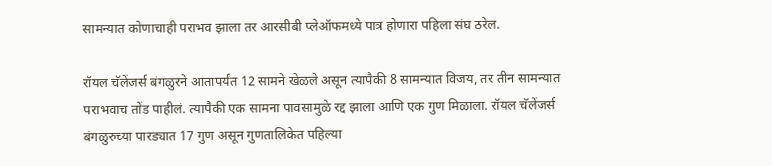सामन्यात कोणाचाही पराभव झाला तर आरसीबी प्लेऑफमध्ये पात्र होणारा पहिला संघ ठरेल.

रॉयल चॅलेंजर्स बंगळुरने आतापर्यंत 12 सामने खेळले असून त्यापैकी 8 सामन्यात विजय, तर तीन सामन्यात पराभवाच तोंड पाहीलं. त्यापैकी एक सामना पावसामुळे रद्द झाला आणि एक गुण मिळाला. रॉयल चॅलेंजर्स बंगळुरुच्या पारड्यात 17 गुण असून गुणतालिकेत पहिल्या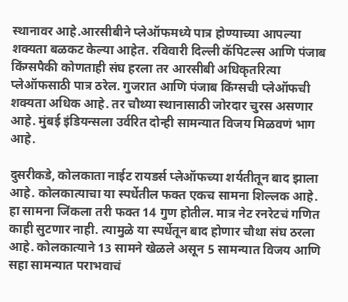स्थानावर आहे.आरसीबीने प्लेऑफमध्ये पात्र होण्याच्या आपल्या शक्यता बळकट केल्या आहेत. रविवारी दिल्ली कॅपिटल्स आणि पंजाब किंग्सपैकी कोणताही संघ हरला तर आरसीबी अधिकृतरित्या प्लेऑफसाठी पात्र ठरेल. गुजरात आणि पंजाब किंग्सची प्लेऑफची शक्यता अधिक आहे. तर चौथ्या स्थानासाठी जोरदार चुरस असणार आहे. मुंबई इंडियन्सला उर्वरित दोन्ही सामन्यात विजय मिळवणं भाग आहे.

दुसरीकडे, कोलकाता नाईट रायडर्स प्लेऑफच्या शर्यतीतून बाद झाला आहे. कोलकात्याचा या स्पर्धेतील फक्त एकच सामना शिल्लक आहे. हा सामना जिंकला तरी फक्त 14 गुण होतील. मात्र नेट रनरेटचं गणित काही सुटणार नाही. त्यामुळे या स्पर्धेतून बाद होणार चौथा संघ ठरला आहे. कोलकात्याने 13 सामने खेळले असून 5 सामन्यात विजय आणि सहा सामन्यात पराभवाचं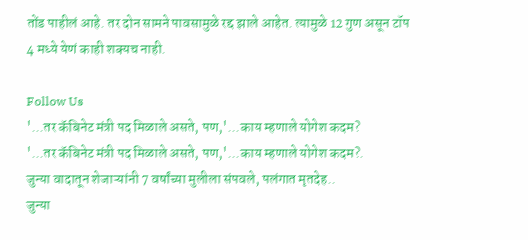तोंड पाहीलं आहे. तर दोन सामने पावसामुळे रद्द झाले आहेत. त्यामुळे 12 गुण असून टॉप 4 मध्ये येणं काही शक्यच नाही.

Follow Us
'...तर कॅबिनेट मंत्री पद मिळाले असते, पण,'...काय म्हणाले योगेश कदम?
'...तर कॅबिनेट मंत्री पद मिळाले असते, पण,'...काय म्हणाले योगेश कदम?.
जुन्या वादातून शेजाऱ्यांनी 7 वर्षांच्या मुलीला संपवले, पलंगात मृतदेह..
जुन्या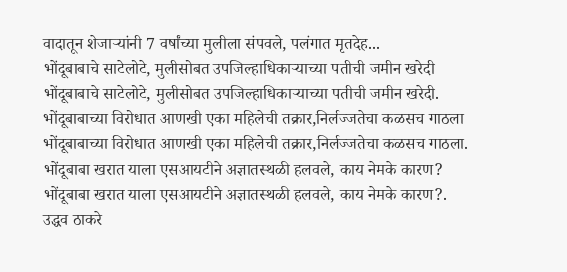वादातून शेजाऱ्यांनी 7 वर्षांच्या मुलीला संपवले, पलंगात मृतदेह...
भोंदूबाबाचे साटेलोटे, मुलीसोबत उपजिल्हाधिकाऱ्याच्या पतीची जमीन खरेदी
भोंदूबाबाचे साटेलोटे, मुलीसोबत उपजिल्हाधिकाऱ्याच्या पतीची जमीन खरेदी.
भोंदूबाबाच्या विरोधात आणखी एका महिलेची तक्रार,निर्लज्जतेचा कळसच गाठला
भोंदूबाबाच्या विरोधात आणखी एका महिलेची तक्रार,निर्लज्जतेचा कळसच गाठला.
भोंदूबाबा खरात याला एसआयटीने अज्ञातस्थळी हलवले, काय नेमके कारण?
भोंदूबाबा खरात याला एसआयटीने अज्ञातस्थळी हलवले, काय नेमके कारण?.
उद्धव ठाकरे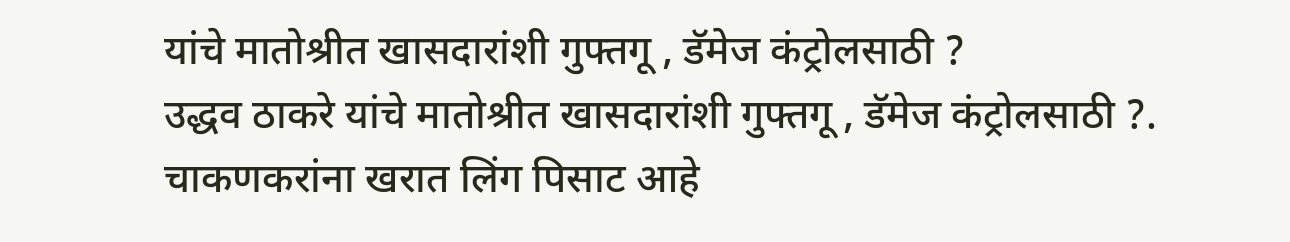यांचे मातोश्रीत खासदारांशी गुफ्तगू , डॅमेज कंट्रोलसाठी ?
उद्धव ठाकरे यांचे मातोश्रीत खासदारांशी गुफ्तगू , डॅमेज कंट्रोलसाठी ?.
चाकणकरांना खरात लिंग पिसाट आहे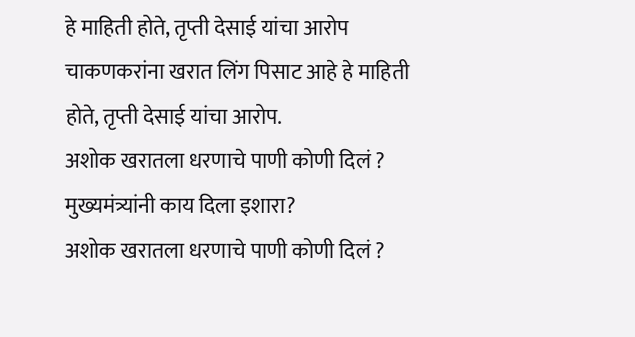हे माहिती होते, तृप्ती देसाई यांचा आरोप
चाकणकरांना खरात लिंग पिसाट आहे हे माहिती होते, तृप्ती देसाई यांचा आरोप.
अशोक खरातला धरणाचे पाणी कोणी दिलं ? मुख्यमंत्र्यांनी काय दिला इशारा?
अशोक खरातला धरणाचे पाणी कोणी दिलं ?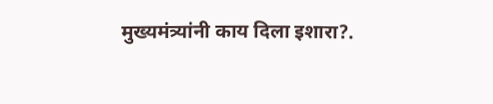मुख्यमंत्र्यांनी काय दिला इशारा?.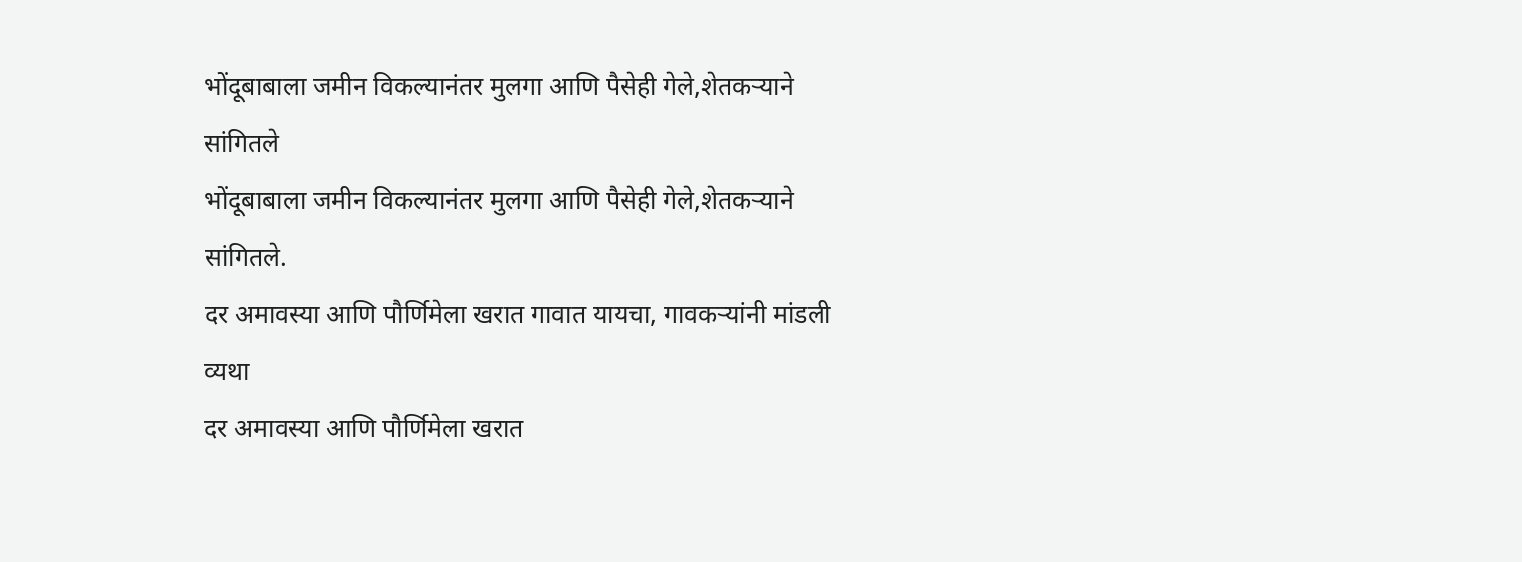भोंदूबाबाला जमीन विकल्यानंतर मुलगा आणि पैसेही गेले,शेतकऱ्याने सांगितले
भोंदूबाबाला जमीन विकल्यानंतर मुलगा आणि पैसेही गेले,शेतकऱ्याने सांगितले.
दर अमावस्या आणि पौर्णिमेला खरात गावात यायचा, गावकऱ्यांनी मांडली व्यथा
दर अमावस्या आणि पौर्णिमेला खरात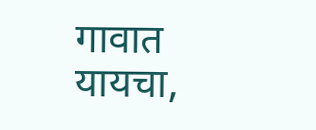गावात यायचा,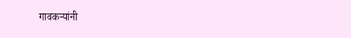गावकऱ्यांनी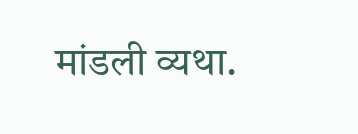मांडली व्यथा.